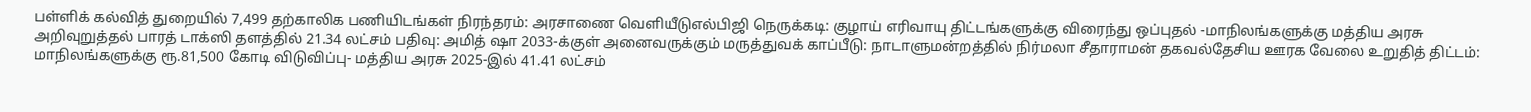பள்ளிக் கல்வித் துறையில் 7,499 தற்காலிக பணியிடங்கள் நிரந்தரம்: அரசாணை வெளியீடுஎல்பிஜி நெருக்கடி: குழாய் எரிவாயு திட்டங்களுக்கு விரைந்து ஒப்புதல் -மாநிலங்களுக்கு மத்திய அரசு அறிவுறுத்தல் பாரத் டாக்ஸி தளத்தில் 21.34 லட்சம் பதிவு: அமித் ஷா 2033-க்குள் அனைவருக்கும் மருத்துவக் காப்பீடு: நாடாளுமன்றத்தில் நிர்மலா சீதாராமன் தகவல்தேசிய ஊரக வேலை உறுதித் திட்டம்: மாநிலங்களுக்கு ரூ.81,500 கோடி விடுவிப்பு- மத்திய அரசு 2025-இல் 41.41 லட்சம்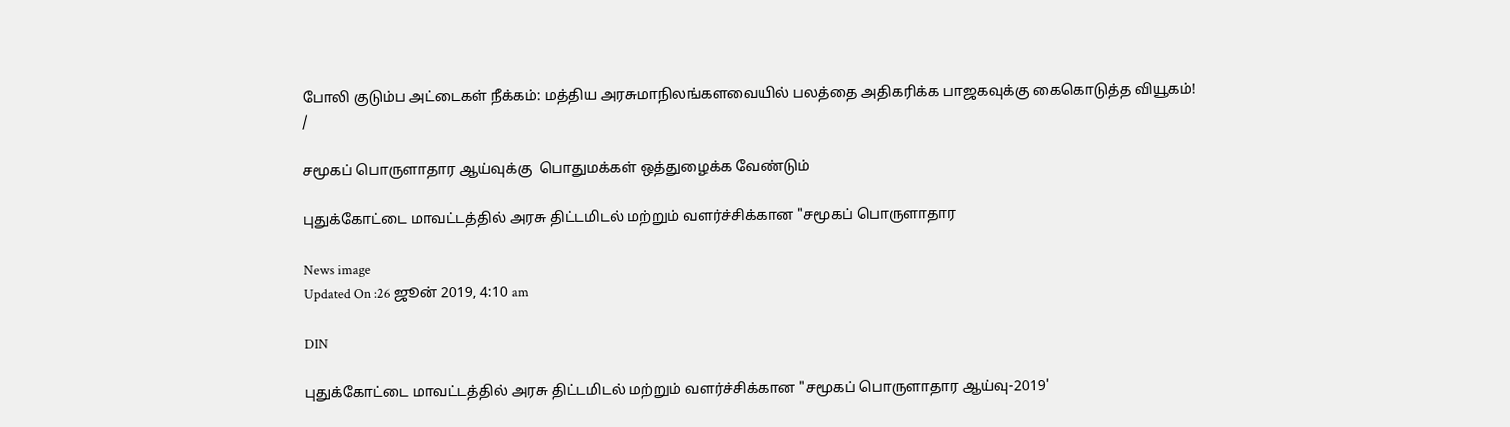போலி குடும்ப அட்டைகள் நீக்கம்: மத்திய அரசுமாநிலங்களவையில் பலத்தை அதிகரிக்க பாஜகவுக்கு கைகொடுத்த வியூகம்!
/

சமூகப் பொருளாதார ஆய்வுக்கு  பொதுமக்கள் ஒத்துழைக்க வேண்டும்

புதுக்கோட்டை மாவட்டத்தில் அரசு திட்டமிடல் மற்றும் வளர்ச்சிக்கான "சமூகப் பொருளாதார

News image
Updated On :26 ஜூன் 2019, 4:10 am

DIN

புதுக்கோட்டை மாவட்டத்தில் அரசு திட்டமிடல் மற்றும் வளர்ச்சிக்கான "சமூகப் பொருளாதார ஆய்வு-2019'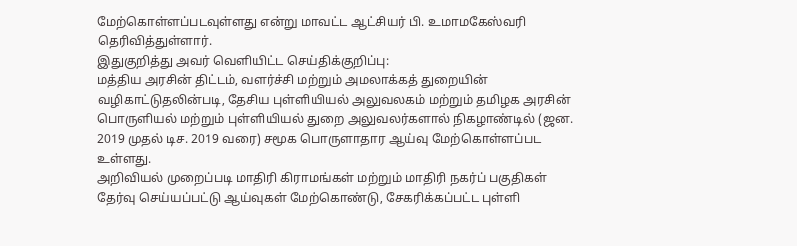மேற்கொள்ளப்படவுள்ளது என்று மாவட்ட ஆட்சியர் பி. உமாமகேஸ்வரி தெரிவித்துள்ளார்.
இதுகுறித்து அவர் வெளியிட்ட செய்திக்குறிப்பு:
மத்திய அரசின் திட்டம், வளர்ச்சி மற்றும் அமலாக்கத் துறையின் வழிகாட்டுதலின்படி, தேசிய புள்ளியியல் அலுவலகம் மற்றும் தமிழக அரசின் பொருளியல் மற்றும் புள்ளியியல் துறை அலுவலர்களால் நிகழாண்டில் (ஜன. 2019 முதல் டிச. 2019 வரை) சமூக பொருளாதார ஆய்வு மேற்கொள்ளப்பட உள்ளது.
அறிவியல் முறைப்படி மாதிரி கிராமங்கள் மற்றும் மாதிரி நகர்ப் பகுதிகள் தேர்வு செய்யப்பட்டு ஆய்வுகள் மேற்கொண்டு, சேகரிக்கப்பட்ட புள்ளி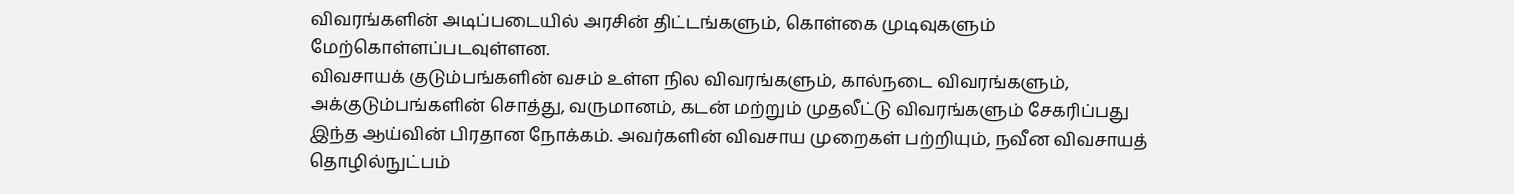விவரங்களின் அடிப்படையில் அரசின் திட்டங்களும், கொள்கை முடிவுகளும் மேற்கொள்ளப்படவுள்ளன.
விவசாயக் குடும்பங்களின் வசம் உள்ள நில விவரங்களும், கால்நடை விவரங்களும், அக்குடும்பங்களின் சொத்து, வருமானம், கடன் மற்றும் முதலீட்டு விவரங்களும் சேகரிப்பது இந்த ஆய்வின் பிரதான நோக்கம். அவர்களின் விவசாய முறைகள் பற்றியும், நவீன விவசாயத் தொழில்நுட்பம்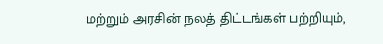மற்றும் அரசின் நலத் திட்டங்கள் பற்றியும்,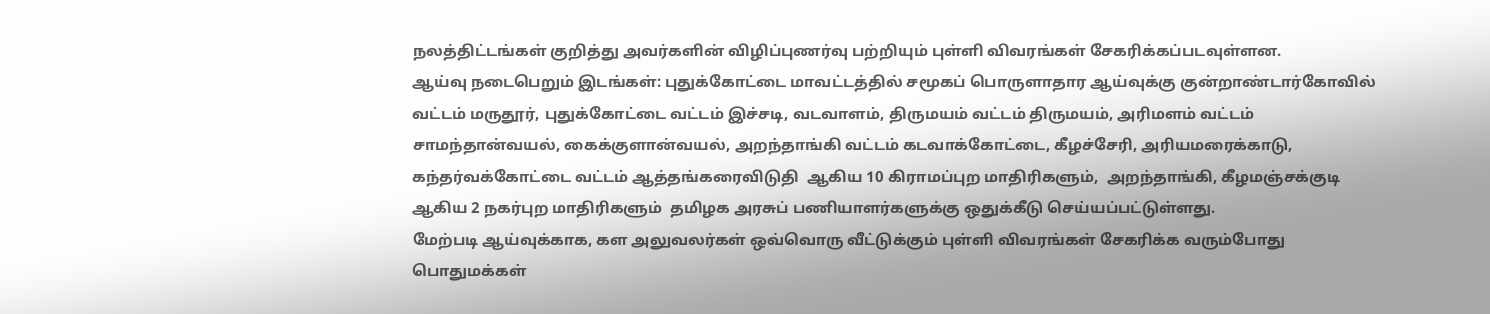நலத்திட்டங்கள் குறித்து அவர்களின் விழிப்புணர்வு பற்றியும் புள்ளி விவரங்கள் சேகரிக்கப்படவுள்ளன.
ஆய்வு நடைபெறும் இடங்கள்: புதுக்கோட்டை மாவட்டத்தில் சமூகப் பொருளாதார ஆய்வுக்கு குன்றாண்டார்கோவில் வட்டம் மருதூர், புதுக்கோட்டை வட்டம் இச்சடி, வடவாளம், திருமயம் வட்டம் திருமயம், அரிமளம் வட்டம் சாமந்தான்வயல், கைக்குளான்வயல், அறந்தாங்கி வட்டம் கடவாக்கோட்டை, கீழச்சேரி, அரியமரைக்காடு, கந்தர்வக்கோட்டை வட்டம் ஆத்தங்கரைவிடுதி  ஆகிய 10 கிராமப்புற மாதிரிகளும்,  அறந்தாங்கி, கீழமஞ்சக்குடி ஆகிய 2 நகர்புற மாதிரிகளும்  தமிழக அரசுப் பணியாளர்களுக்கு ஒதுக்கீடு செய்யப்பட்டுள்ளது.
மேற்படி ஆய்வுக்காக, கள அலுவலர்கள் ஒவ்வொரு வீட்டுக்கும் புள்ளி விவரங்கள் சேகரிக்க வரும்போது பொதுமக்கள்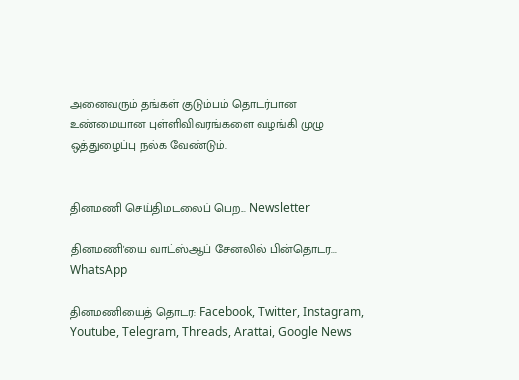அனைவரும் தங்கள் குடும்பம் தொடர்பான உண்மையான புள்ளிவிவரங்களை வழங்கி முழு ஒத்துழைப்பு நல்க வேண்டும்.


தினமணி செய்திமடலைப் பெற... Newsletter

தினமணி'யை வாட்ஸ்ஆப் சேனலில் பின்தொடர... WhatsApp

தினமணியைத் தொடர: Facebook, Twitter, Instagram, Youtube, Telegram, Threads, Arattai, Google News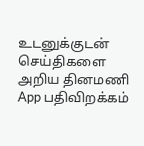உடனுக்குடன் செய்திகளை அறிய தினமணி App பதிவிறக்கம்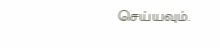செய்யவும்.